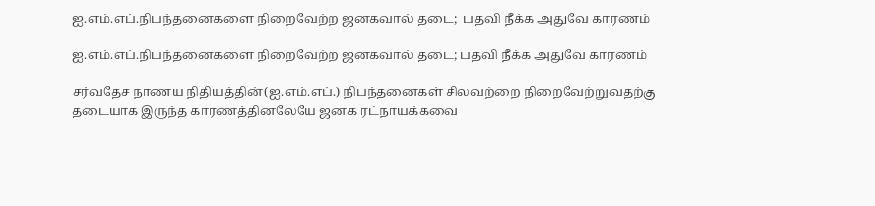ஐ.எம்.எப்.நிபந்தனைகளை நிறைவேற்ற ஜனகவால் தடை;  பதவி நீக்க அதுவே காரணம்

ஐ.எம்.எப்.நிபந்தனைகளை நிறைவேற்ற ஜனகவால் தடை; பதவி நீக்க அதுவே காரணம்

சர்வதேச நாணய நிதியத்தின்(ஐ.எம்.எப்.) நிபந்தனைகள் சிலவற்றை நிறைவேற்றுவதற்கு தடையாக இருந்த காரணத்தினலேயே ஜனக ரட்நாயக்கவை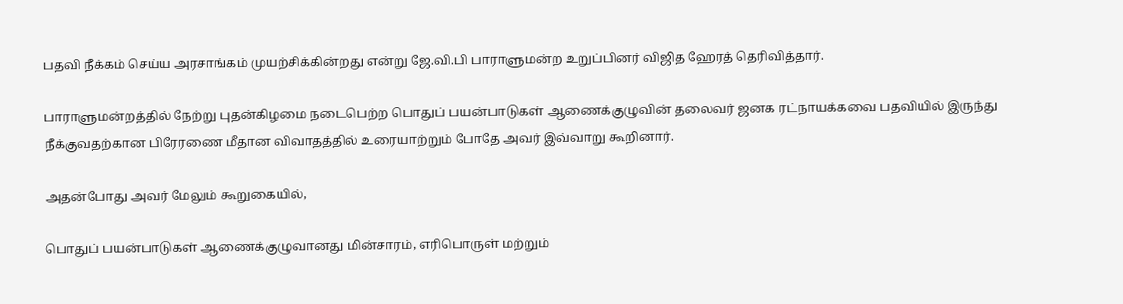பதவி நீக்கம் செய்ய அரசாங்கம் முயற்சிக்கின்றது என்று ஜே.வி.பி பாராளுமன்ற உறுப்பினர் விஜித ஹேரத் தெரிவித்தார்.

பாராளுமன்றத்தில் நேற்று புதன்கிழமை நடைபெற்ற பொதுப் பயன்பாடுகள் ஆணைக்குழுவின் தலைவர் ஜனக ரட்நாயக்கவை பதவியில் இருந்து நீக்குவதற்கான பிரேரணை மீதான விவாதத்தில் உரையாற்றும் போதே அவர் இவ்வாறு கூறினார்.

அதன்போது அவர் மேலும் கூறுகையில்,

பொதுப் பயன்பாடுகள் ஆணைக்குழுவானது மின்சாரம், எரிபொருள் மற்றும்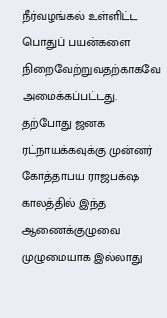நீர்வழங்கல் உள்ளிட்ட பொதுப் பயன்களை நிறைவேற்றுவதற்காகவே அமைக்கப்பட்டது. தற்போது ஜனக ரட்நாயக்கவுக்கு முன்னர் கோத்தாபய ராஜபக்‌ஷ காலத்தில் இந்த ஆணைக்குழுவை முழுமையாக இல்லாது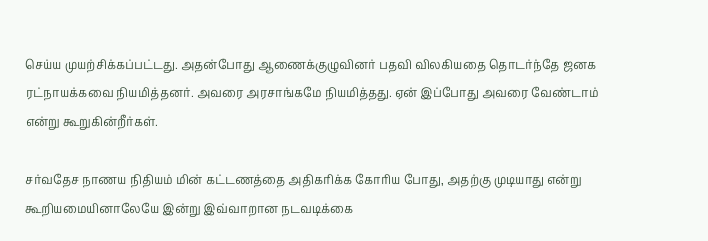செய்ய முயற்சிக்கப்பட்டது. அதன்போது ஆணைக்குழுவினர் பதவி விலகியதை தொடர்ந்தே ஜனக ரட்நாயக்கவை நியமித்தனர். அவரை அரசாங்கமே நியமித்தது. ஏன் இப்போது அவரை வேண்டாம் என்று கூறுகின்றீர்கள்.

சர்வதேச நாணய நிதியம் மின் கட்டணத்தை அதிகரிக்க கோரிய போது, அதற்கு முடியாது என்று கூறியமையினாலேயே இன்று இவ்வாறான நடவடிக்கை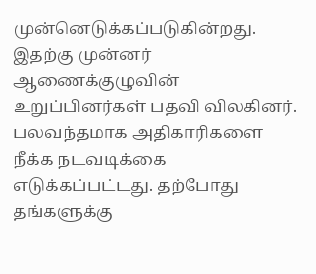முன்னெடுக்கப்படுகின்றது. இதற்கு முன்னர் ஆணைக்குழுவின் உறுப்பினர்கள் பதவி விலகினர். பலவந்தமாக அதிகாரிகளை நீக்க நடவடிக்கை எடுக்கப்பட்டது. தற்போது தங்களுக்கு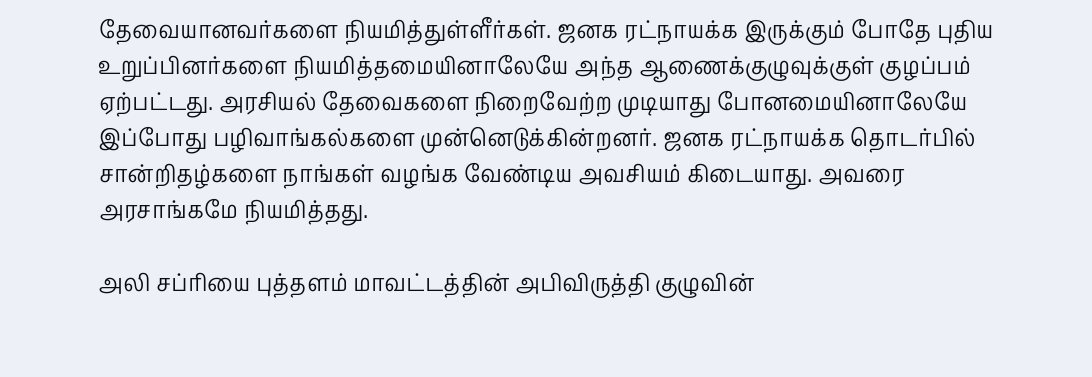தேவையானவர்களை நியமித்துள்ளீர்கள். ஜனக ரட்நாயக்க இருக்கும் போதே புதிய உறுப்பினர்களை நியமித்தமையினாலேயே அந்த ஆணைக்குழுவுக்குள் குழப்பம் ஏற்பட்டது. அரசியல் தேவைகளை நிறைவேற்ற முடியாது போனமையினாலேயே இப்போது பழிவாங்கல்களை முன்னெடுக்கின்றனர். ஜனக ரட்நாயக்க தொடர்பில் சான்றிதழ்களை நாங்கள் வழங்க வேண்டிய அவசியம் கிடையாது. அவரை அரசாங்கமே நியமித்தது.

அலி சப்ரியை புத்தளம் மாவட்டத்தின் அபிவிருத்தி குழுவின்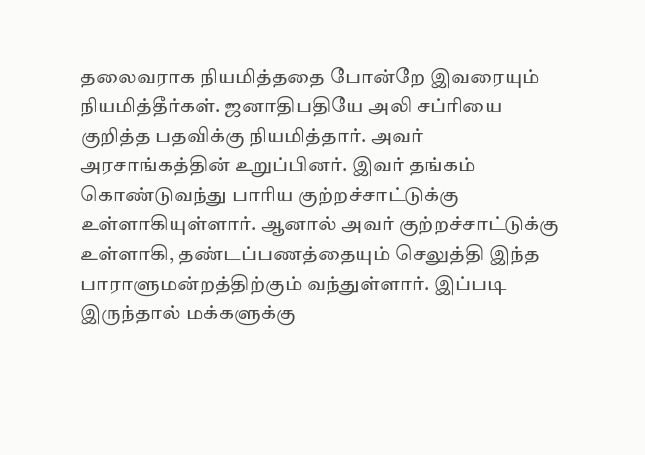தலைவராக நியமித்ததை போன்றே இவரையும் நியமித்தீர்கள். ஜனாதிபதியே அலி சப்ரியை குறித்த பதவிக்கு நியமித்தார். அவர் அரசாங்கத்தின் உறுப்பினர். இவர் தங்கம் கொண்டுவந்து பாரிய குற்றச்சாட்டுக்கு உள்ளாகியுள்ளார். ஆனால் அவர் குற்றச்சாட்டுக்கு உள்ளாகி, தண்டப்பணத்தையும் செலுத்தி இந்த பாராளுமன்றத்திற்கும் வந்துள்ளார். இப்படி இருந்தால் மக்களுக்கு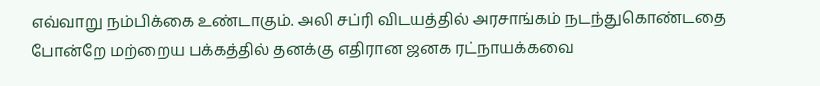எவ்வாறு நம்பிக்கை உண்டாகும். அலி சப்ரி விடயத்தில் அரசாங்கம் நடந்துகொண்டதை போன்றே மற்றைய பக்கத்தில் தனக்கு எதிரான ஜனக ரட்நாயக்கவை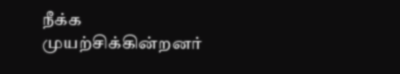நீக்க முயற்சிக்கின்றனர்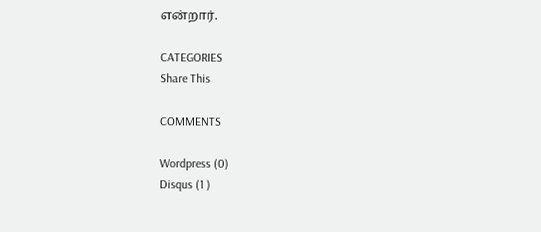என்றார்.

CATEGORIES
Share This

COMMENTS

Wordpress (0)
Disqus (1 )